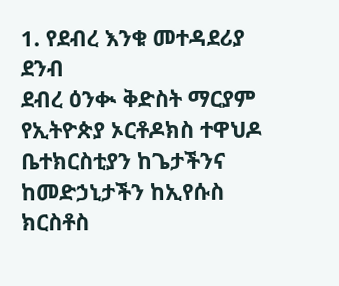1. የደብረ እንቁ መተዳደሪያ ደንብ
ደብረ ዕንቊ ቅድስት ማርያም የኢትዮጵያ ኦርቶዶክስ ተዋህዶ ቤተክርስቲያን ከጌታችንና ከመድኃኒታችን ከኢየሱስ ክርስቶስ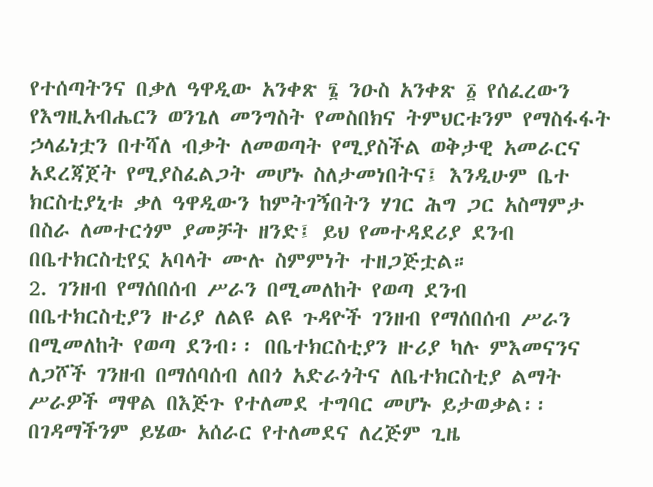የተሰጣትንና በቃለ ዓዋዲው አንቀጽ ፮ ንዑስ አንቀጽ ፩ የሰፈረውን የእግዚአብሔርን ወንጌለ መንግስት የመስበክና ትምህርቱንም የማስፋፋት ኃላፊነቷን በተሻለ ብቃት ለመወጣት የሚያስችል ወቅታዊ አመራርና አደረጃጀት የሚያስፈልጋት መሆኑ ስለታመነበትና፤ እንዲሁም ቤተ ክርስቲያኒቱ ቃለ ዓዋዲውን ከምትገኝበትን ሃገር ሕግ ጋር አስማምታ በስራ ለመተርጎም ያመቻት ዘንድ፤ ይህ የመተዳደሪያ ደንብ በቤተክርስቲየኗ አባላት ሙሉ ስምምነት ተዘጋጅቷል።
2. ገንዘብ የማሰበሰብ ሥራን በሚመለከት የወጣ ደንብ
በቤተክርስቲያን ዙሪያ ለልዩ ልዩ ጉዳዮች ገንዘብ የማሰበሰብ ሥራን በሚመለከት የወጣ ደንብ፡፡ በቤተክርስቲያን ዙሪያ ካሉ ምእመናንና ለጋሾች ገንዘብ በማሰባሰብ ለበጎ አድራጎትና ለቤተክርስቲያ ልማት ሥራዎች ማዋል በእጅጉ የተለመደ ተግባር መሆኑ ይታወቃል፡፡ በገዳማችንም ይሄው አሰራር የተለመደና ለረጅም ጊዜ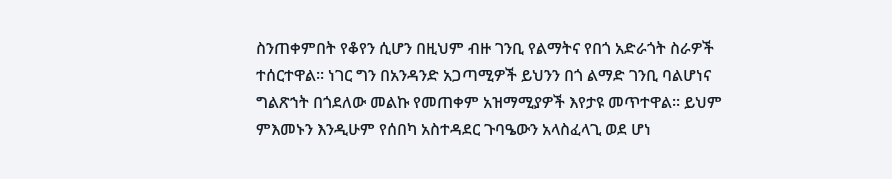ስንጠቀምበት የቆየን ሲሆን በዚህም ብዙ ገንቢ የልማትና የበጎ አድራጎት ስራዎች ተሰርተዋል፡፡ ነገር ግን በአንዳንድ አጋጣሚዎች ይህንን በጎ ልማድ ገንቢ ባልሆነና ግልጽኀት በጎደለው መልኩ የመጠቀም አዝማሚያዎች እየታዩ መጥተዋል፡፡ ይህም ምእመኑን እንዲሁም የሰበካ አስተዳደር ጉባዔውን አላስፈላጊ ወደ ሆነ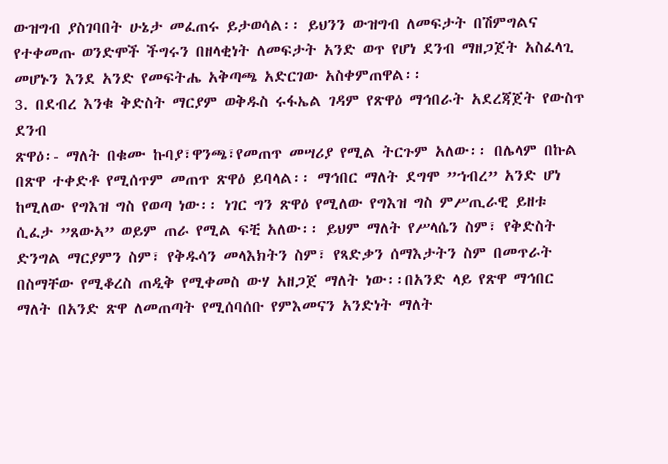ውዝግብ ያስገባበት ሁኔታ መፈጠሩ ይታወሳል፡፡ ይህንን ውዝግብ ለመፍታት በሽምግልና የተቀመጡ ወንድሞች ችግሩን በዘላቂነት ለመፍታት አንድ ወጥ የሆነ ደንብ ማዘጋጀት አስፈላጊ መሆኑን እንደ አንድ የመፍትሔ አቅጣጫ አድርገው አስቀምጠዋል፡፡
3. በደብረ እንቁ ቅድስት ማርያም ወቅዱስ ሩፋኤል ገዳም የጽዋዕ ማኅበራት አደረጃጀት የውስጥ ደንብ
ጽዋዕ፡- ማለት በቁሙ ኩባያ፣ዋንጫ፣የመጠጥ መሣሪያ የሚል ትርጉም አለው፡፡ በሌላም በኩል በጽዋ ተቀድቶ የሚሰጥም መጠጥ ጽዋዕ ይባላል፡፡ ማኅበር ማለት ደግሞ ”ኀብረ” አንድ ሆነ ከሚለው የግእዝ ግስ የወጣ ነው፡፡ ነገር ግን ጽዋዕ የሚለው የግእዝ ግስ ምሥጢራዊ ይዘቱ ሲፈታ ”ጸውኣ” ወይም ጠራ የሚል ፍቺ አለው፡፡ ይህም ማለት የሥላሴን ስም፣ የቅድስት ድንግል ማርያምን ስም፣ የቅዱሳን መላእክትን ስም፣ የጻድቃን ሰማእታትን ስም በመጥራት በስማቸው የሚቆረስ ጠዲቅ የሚቀመስ ውሃ አዘጋጀ ማለት ነው፡፡በአንድ ላይ የጽዋ ማኅበር ማለት በአንድ ጽዋ ለመጠጣት የሚሰባሰቡ የምእመናን አንድነት ማለት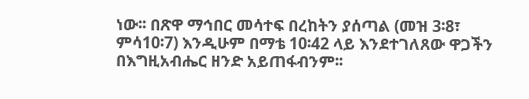ነው፡፡ በጽዋ ማኅበር መሳተፍ በረከትን ያሰጣል (መዝ 3፡8፣ ምሳ10፡7) እንዲሁም በማቴ 10፡42 ላይ እንደተገለጸው ዋጋችን በእግዚአብሔር ዘንድ አይጠፋብንም፡፡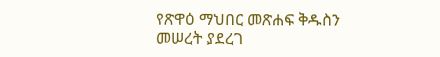የጽዋዕ ማህበር መጽሐፍ ቅዱስን መሠረት ያደረገ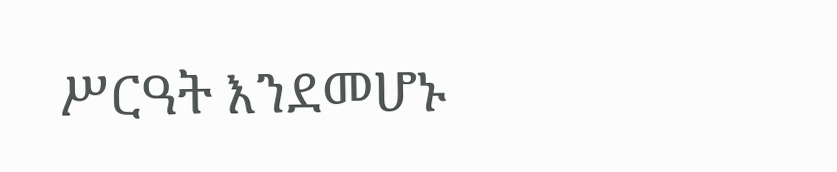ሥርዓት እንደመሆኑ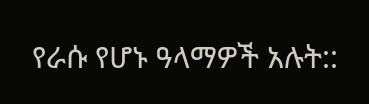የራሱ የሆኑ ዓላማዎች አሉት::